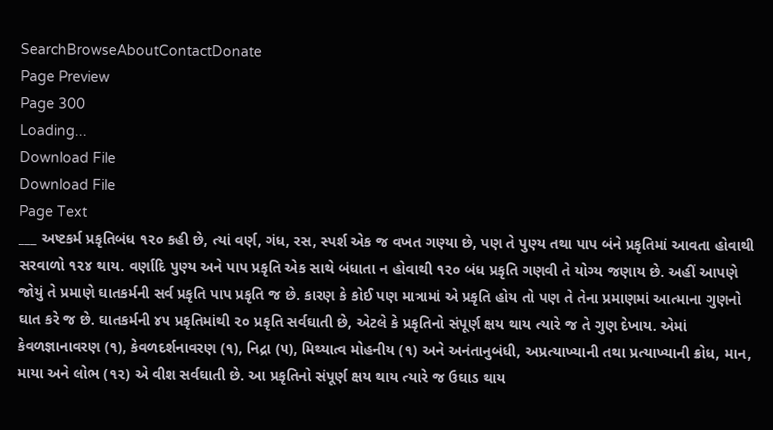SearchBrowseAboutContactDonate
Page Preview
Page 300
Loading...
Download File
Download File
Page Text
___ અષ્ટકર્મ પ્રકૃતિબંધ ૧૨૦ કહી છે, ત્યાં વર્ણ, ગંધ, રસ, સ્પર્શ એક જ વખત ગણ્યા છે, પણ તે પુણ્ય તથા પાપ બંને પ્રકૃતિમાં આવતા હોવાથી સરવાળો ૧૨૪ થાય. વર્ણાદિ પુણ્ય અને પાપ પ્રકૃતિ એક સાથે બંધાતા ન હોવાથી ૧૨૦ બંધ પ્રકૃતિ ગણવી તે યોગ્ય જણાય છે. અહીં આપણે જોયું તે પ્રમાણે ઘાતકર્મની સર્વ પ્રકૃતિ પાપ પ્રકૃતિ જ છે. કારણ કે કોઈ પણ માત્રામાં એ પ્રકૃતિ હોય તો પણ તે તેના પ્રમાણમાં આત્માના ગુણનો ઘાત કરે જ છે. ઘાતકર્મની ૪૫ પ્રકૃતિમાંથી ૨૦ પ્રકૃતિ સર્વઘાતી છે, એટલે કે પ્રકૃતિનો સંપૂર્ણ ક્ષય થાય ત્યારે જ તે ગુણ દેખાય. એમાં કેવળજ્ઞાનાવરણ (૧), કેવળદર્શનાવરણ (૧), નિદ્રા (૫), મિથ્યાત્વ મોહનીય (૧) અને અનંતાનુબંધી, અપ્રત્યાખ્યાની તથા પ્રત્યાખ્યાની ક્રોધ, માન, માયા અને લોભ (૧૨) એ વીશ સર્વઘાતી છે. આ પ્રકૃતિનો સંપૂર્ણ ક્ષય થાય ત્યારે જ ઉઘાડ થાય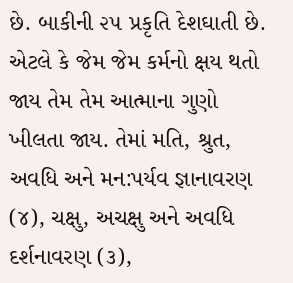છે. બાકીની ૨૫ પ્રકૃતિ દેશઘાતી છે. એટલે કે જેમ જેમ કર્મનો ક્ષય થતો જાય તેમ તેમ આત્માના ગુણો ખીલતા જાય. તેમાં મતિ, શ્રુત, અવધિ અને મન:પર્યવ જ્ઞાનાવરણ (૪), ચક્ષુ, અચક્ષુ અને અવધિ દર્શનાવરણ (૩),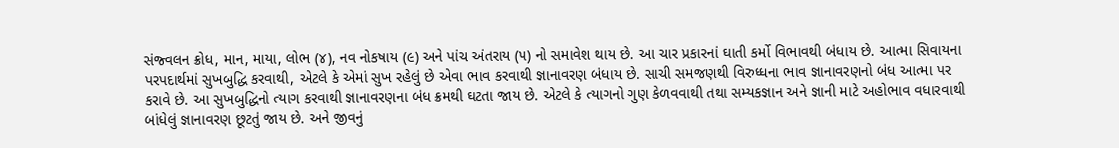સંજ્વલન ક્રોધ, માન, માયા, લોભ (૪), નવ નોકષાય (૯) અને પાંચ અંતરાય (૫) નો સમાવેશ થાય છે. આ ચાર પ્રકારનાં ઘાતી કર્મો વિભાવથી બંધાય છે. આત્મા સિવાયના પરપદાર્થમાં સુખબુદ્ધિ કરવાથી, એટલે કે એમાં સુખ રહેલું છે એવા ભાવ કરવાથી જ્ઞાનાવરણ બંધાય છે. સાચી સમજણથી વિરુધ્ધના ભાવ જ્ઞાનાવરણનો બંધ આત્મા પર કરાવે છે. આ સુખબુદ્ધિનો ત્યાગ કરવાથી જ્ઞાનાવરણના બંધ ક્રમથી ઘટતા જાય છે. એટલે કે ત્યાગનો ગુણ કેળવવાથી તથા સમ્યકજ્ઞાન અને જ્ઞાની માટે અહોભાવ વધારવાથી બાંધેલું જ્ઞાનાવરણ છૂટતું જાય છે. અને જીવનું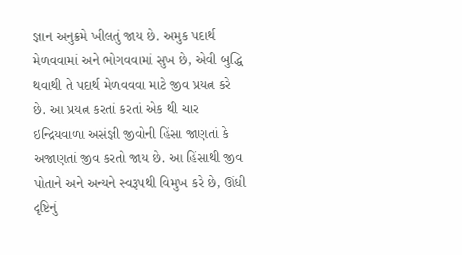જ્ઞાન અનુક્રમે ખીલતું જાય છે. અમુક પદાર્થ મેળવવામાં અને ભોગવવામાં સુખ છે, એવી બુદ્ધિ થવાથી તે પદાર્થ મેળવવવા માટે જીવ પ્રયત્ન કરે છે. આ પ્રયત્ન કરતાં કરતાં એક થી ચાર ઇન્દ્રિયવાળા અસંજ્ઞી જીવોની હિંસા જાણતાં કે અજાણતાં જીવ કરતો જાય છે. આ હિંસાથી જીવ પોતાને અને અન્યને સ્વરૂપથી વિમુખ કરે છે, ઊંધી દૃષ્ટિનું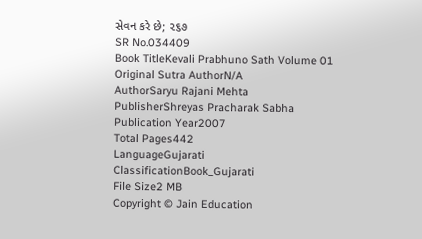સેવન કરે છે; ૨૬૭
SR No.034409
Book TitleKevali Prabhuno Sath Volume 01
Original Sutra AuthorN/A
AuthorSaryu Rajani Mehta
PublisherShreyas Pracharak Sabha
Publication Year2007
Total Pages442
LanguageGujarati
ClassificationBook_Gujarati
File Size2 MB
Copyright © Jain Education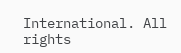International. All rights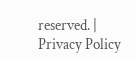reserved. | Privacy Policy